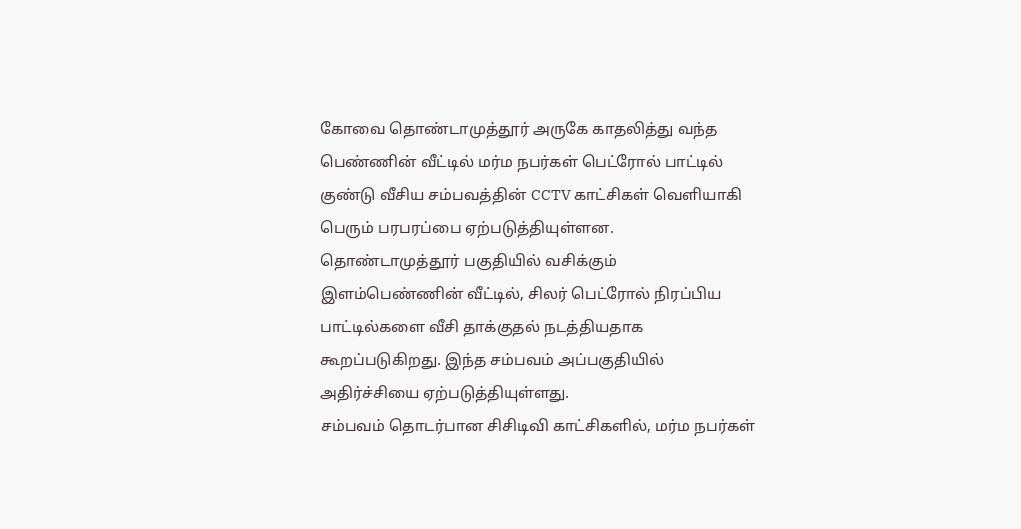கோவை தொண்டாமுத்தூர் அருகே காதலித்து வந்த பெண்ணின் வீட்டில் மர்ம நபர்கள் பெட்ரோல் பாட்டில் குண்டு வீசிய சம்பவத்தின் CCTV காட்சிகள் வெளியாகி பெரும் பரபரப்பை ஏற்படுத்தியுள்ளன.
தொண்டாமுத்தூர் பகுதியில் வசிக்கும் இளம்பெண்ணின் வீட்டில், சிலர் பெட்ரோல் நிரப்பிய பாட்டில்களை வீசி தாக்குதல் நடத்தியதாக கூறப்படுகிறது. இந்த சம்பவம் அப்பகுதியில் அதிர்ச்சியை ஏற்படுத்தியுள்ளது.
சம்பவம் தொடர்பான சிசிடிவி காட்சிகளில், மர்ம நபர்கள்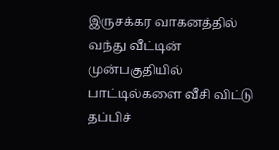இருசக்கர வாகனத்தில் வந்து வீட்டின் முன்பகுதியில் பாட்டில்களை வீசி விட்டு தப்பிச்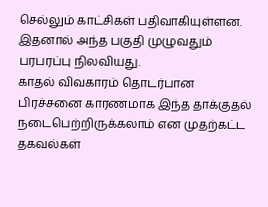செல்லும் காட்சிகள் பதிவாகியுள்ளன. இதனால் அந்த பகுதி முழுவதும் பரபரப்பு நிலவியது.
காதல் விவகாரம் தொடர்பான பிரச்சனை காரணமாக இந்த தாக்குதல் நடைபெற்றிருக்கலாம் என முதற்கட்ட தகவல்கள்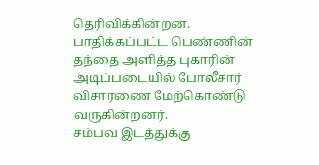தெரிவிக்கின்றன. பாதிக்கப்பட்ட பெண்ணின் தந்தை அளித்த புகாரின் அடிப்படையில் போலீசார் விசாரணை மேற்கொண்டு வருகின்றனர்.
சம்பவ இடத்துக்கு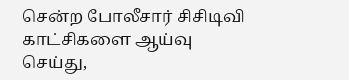சென்ற போலீசார் சிசிடிவி காட்சிகளை ஆய்வு செய்து,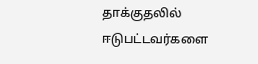தாக்குதலில் ஈடுபட்டவர்களை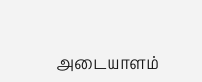அடையாளம்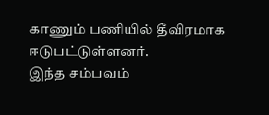காணும் பணியில் தீவிரமாக ஈடுபட்டுள்ளனர்.
இந்த சம்பவம்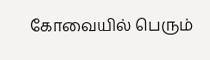கோவையில் பெரும்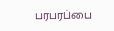பரபரப்பை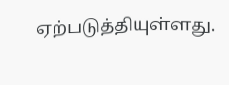ஏற்படுத்தியுள்ளது.